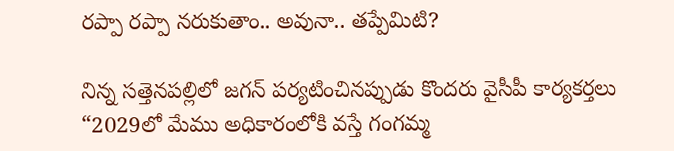రప్పా రప్పా నరుకుతాం.. అవునా.. తప్పేమిటి?

నిన్న సత్తెనపల్లిలో జగన్‌ పర్యటించినప్పుడు కొందరు వైసీపీ కార్యకర్తలు “2029లో మేము అధికారంలోకి వస్తే గంగమ్మ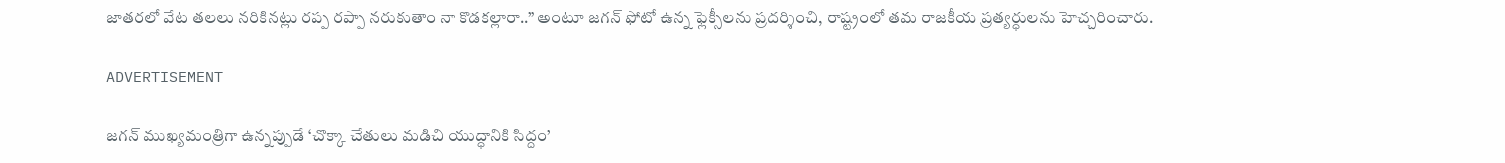జాతరలో వేట తలలు నరికినట్లు రప్ప రప్పా నరుకుతాం నా కొడకల్లారా..” అంటూ జగన్‌ ఫోటో ఉన్న ఫ్లెక్సీలను ప్రదర్శించి, రాష్ట్రంలో తమ రాజకీయ ప్రత్యర్ధులను హెచ్చరించారు.

ADVERTISEMENT

జగన్‌ ముఖ్యమంత్రిగా ఉన్నప్పుడే ‘చొక్కా చేతులు మడిచి యుద్ధానికి సిద్దం’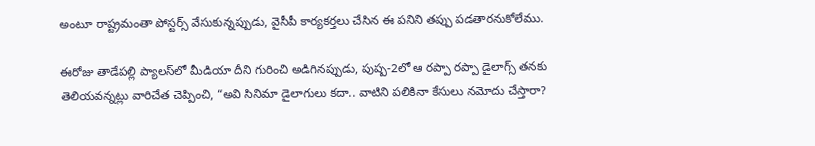అంటూ రాష్ట్రమంతా పోస్టర్స్ వేసుకున్నప్పుడు, వైసీపీ కార్యకర్తలు చేసిన ఈ పనిని తప్పు పడతారనుకోలేము.

ఈరోజు తాడేపల్లి ప్యాలస్‌లో మీడియా దీని గురించి అడిగినప్పుడు, పుష్ప-2లో ఆ రప్పా రప్పా డైలాగ్స్ తనకు తెలియవన్నట్లు వారిచేత చెప్పించి, “అవి సినిమా డైలాగులు కదా.. వాటిని పలికినా కేసులు నమోదు చేస్తారా?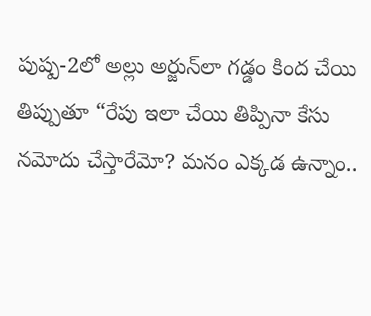పుష్ప-2లో అల్లు అర్జున్‌లా గడ్డం కింద చేయి తిప్పుతూ “రేపు ఇలా చేయి తిప్పినా కేసు నమోదు చేస్తారేమో? మనం ఎక్కడ ఉన్నాం..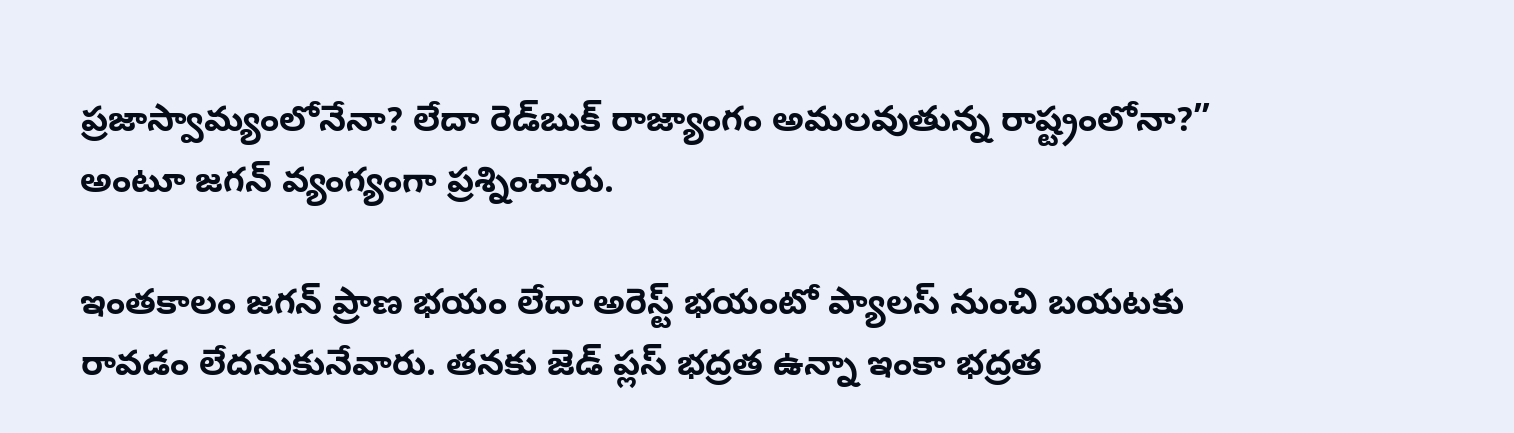ప్రజాస్వామ్యంలోనేనా? లేదా రెడ్‌బుక్‌ రాజ్యాంగం అమలవుతున్న రాష్ట్రంలోనా?” అంటూ జగన్‌ వ్యంగ్యంగా ప్రశ్నించారు.

ఇంతకాలం జగన్‌ ప్రాణ భయం లేదా అరెస్ట్‌ భయంటో ప్యాలస్‌ నుంచి బయటకు రావడం లేదనుకునేవారు. తనకు జెడ్ ప్లస్ భద్రత ఉన్నా ఇంకా భద్రత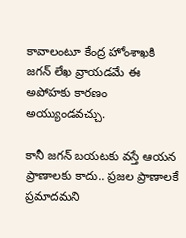కావాలంటూ కేంద్ర హోంశాఖకి జగన్‌ లేఖ వ్రాయడమే ఈ అపోహకు కారణం అయ్యుండవచ్చు.

కానీ జగన్‌ బయటకు వస్తే ఆయన ప్రాణాలకు కాదు.. ప్రజల ప్రాణాలకే ప్రమాదమని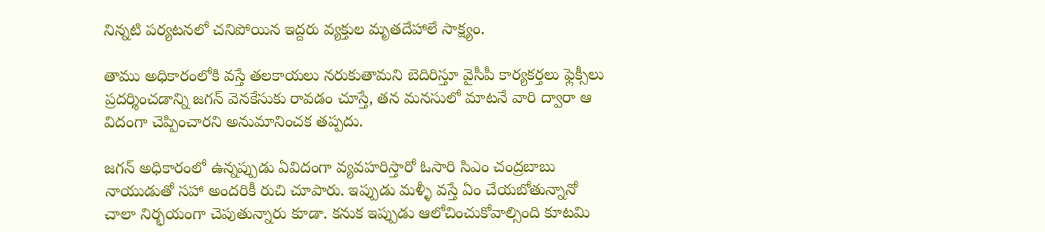నిన్నటి పర్యటనలో చనిపోయిన ఇద్దరు వ్యక్తుల మృతదేహాలే సాక్ష్యం.

తాము అధికారంలోకి వస్తే తలకాయలు నరుకుతామని బెదిరిస్తూ వైసీపీ కార్యకర్తలు ఫ్లెక్సీలు ప్రదర్శించడాన్ని జగన్‌ వెనకేసుకు రావడం చూస్తే, తన మనసులో మాటనే వారి ద్వారా ఆ విదంగా చెప్పించారని అనుమానించక తప్పదు.

జగన్‌ అధికారంలో ఉన్నప్పుడు ఏవిదంగా వ్యవహరిస్తారో ఓసారి సిఎం చంద్రబాబు నాయుడుతో సహా అందరికీ రుచి చూపారు. ఇప్పుడు మళ్ళీ వస్తే ఏం చేయబోతున్నానో చాలా నిర్భయంగా చెపుతున్నారు కూడా. కనుక ఇప్పుడు ఆలోచించుకోవాల్సింది కూటమి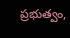ప్రభుత్వం,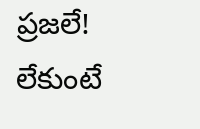ప్రజలే! లేకుంటే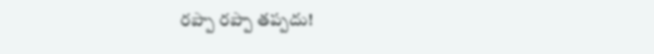రప్పా రప్పా తప్పదు!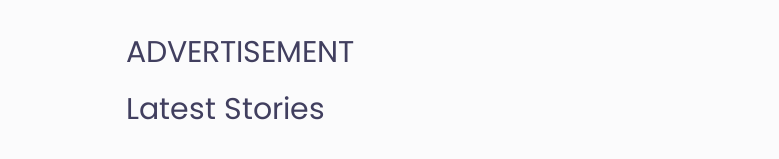ADVERTISEMENT
Latest Stories